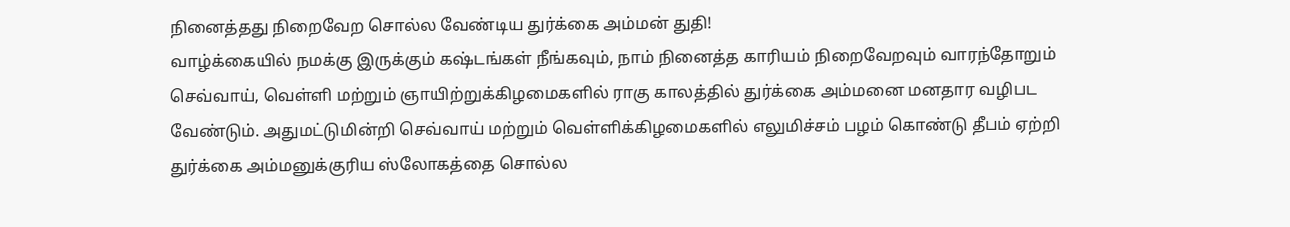நினைத்தது நிறைவேற சொல்ல வேண்டிய துர்க்கை அம்மன் துதி!
வாழ்க்கையில் நமக்கு இருக்கும் கஷ்டங்கள் நீங்கவும், நாம் நினைத்த காரியம் நிறைவேறவும் வாரந்தோறும் செவ்வாய், வெள்ளி மற்றும் ஞாயிற்றுக்கிழமைகளில் ராகு காலத்தில் துர்க்கை அம்மனை மனதார வழிபட வேண்டும். அதுமட்டுமின்றி செவ்வாய் மற்றும் வெள்ளிக்கிழமைகளில் எலுமிச்சம் பழம் கொண்டு தீபம் ஏற்றி துர்க்கை அம்மனுக்குரிய ஸ்லோகத்தை சொல்ல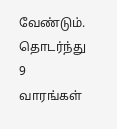வேண்டும்.
தொடர்ந்து 9 வாரங்கள்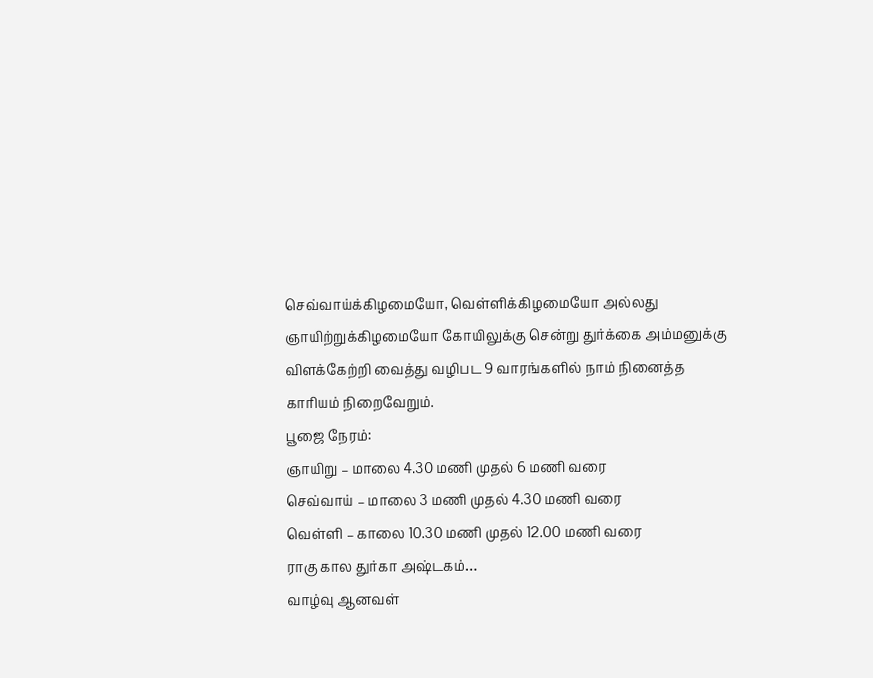செவ்வாய்க்கிழமையோ, வெள்ளிக்கிழமையோ அல்லது ஞாயிற்றுக்கிழமையோ கோயிலுக்கு சென்று துர்க்கை அம்மனுக்கு விளக்கேற்றி வைத்து வழிபட 9 வாரங்களில் நாம் நினைத்த காரியம் நிறைவேறும்.
பூஜை நேரம்:
ஞாயிறு – மாலை 4.30 மணி முதல் 6 மணி வரை
செவ்வாய் – மாலை 3 மணி முதல் 4.30 மணி வரை
வெள்ளி – காலை 10.30 மணி முதல் 12.00 மணி வரை
ராகு கால துர்கா அஷ்டகம்…
வாழ்வு ஆனவள்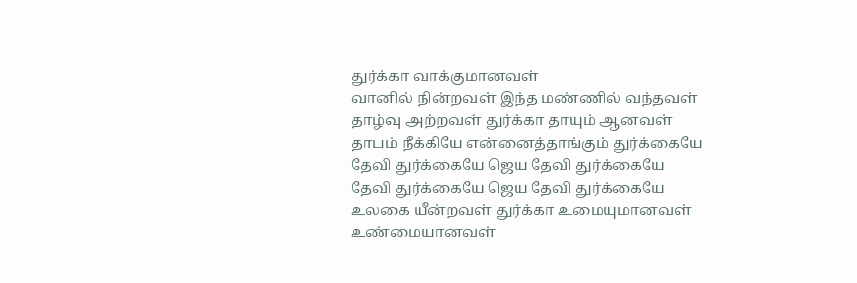துர்க்கா வாக்குமானவள்
வானில் நின்றவள் இந்த மண்ணில் வந்தவள்
தாழ்வு அற்றவள் துர்க்கா தாயும் ஆனவள்
தாபம் நீக்கியே என்னைத்தாங்கும் துர்க்கையே
தேவி துர்க்கையே ஜெய தேவி துர்க்கையே
தேவி துர்க்கையே ஜெய தேவி துர்க்கையே
உலகை யீன்றவள் துர்க்கா உமையுமானவள்
உண்மையானவள்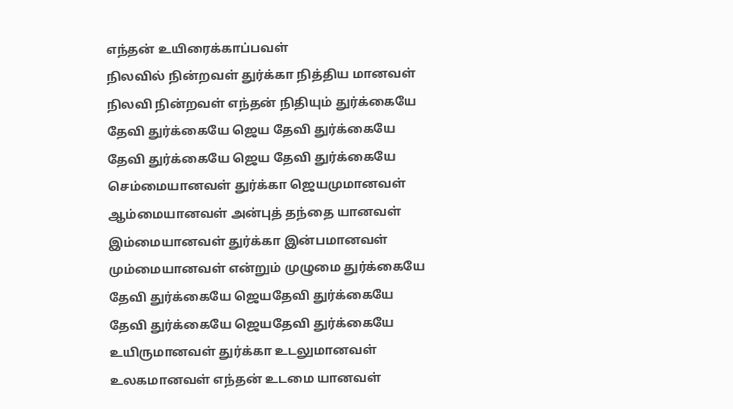எந்தன் உயிரைக்காப்பவள்
நிலவில் நின்றவள் துர்க்கா நித்திய மானவள்
நிலவி நின்றவள் எந்தன் நிதியும் துர்க்கையே
தேவி துர்க்கையே ஜெய தேவி துர்க்கையே
தேவி துர்க்கையே ஜெய தேவி துர்க்கையே
செம்மையானவள் துர்க்கா ஜெயமுமானவள்
ஆம்மையானவள் அன்புத் தந்தை யானவள்
இம்மையானவள் துர்க்கா இன்பமானவள்
மும்மையானவள் என்றும் முழுமை துர்க்கையே
தேவி துர்க்கையே ஜெயதேவி துர்க்கையே
தேவி துர்க்கையே ஜெயதேவி துர்க்கையே
உயிருமானவள் துர்க்கா உடலுமானவள்
உலகமானவள் எந்தன் உடமை யானவள்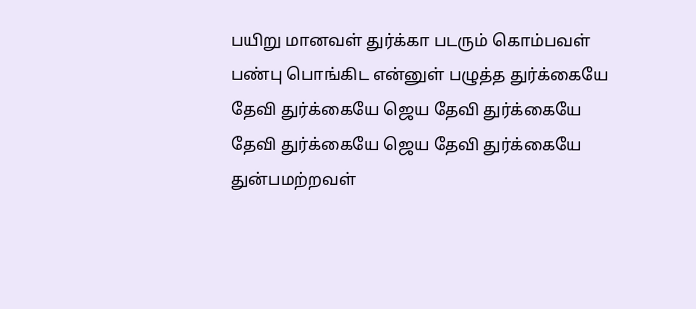பயிறு மானவள் துர்க்கா படரும் கொம்பவள்
பண்பு பொங்கிட என்னுள் பழுத்த துர்க்கையே
தேவி துர்க்கையே ஜெய தேவி துர்க்கையே
தேவி துர்க்கையே ஜெய தேவி துர்க்கையே
துன்பமற்றவள்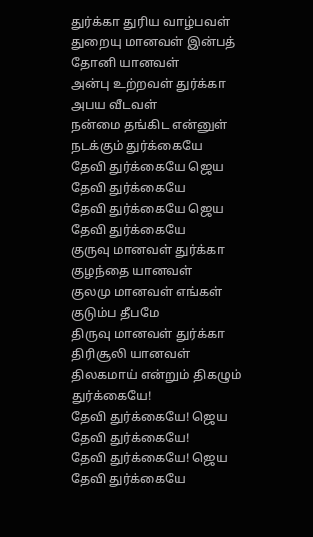துர்க்கா துரிய வாழ்பவள்
துறையு மானவள் இன்பத் தோனி யானவள்
அன்பு உற்றவள் துர்க்கா அபய வீடவள்
நன்மை தங்கிட என்னுள் நடக்கும் துர்க்கையே
தேவி துர்க்கையே ஜெய தேவி துர்க்கையே
தேவி துர்க்கையே ஜெய தேவி துர்க்கையே
குருவு மானவள் துர்க்கா குழந்தை யானவள்
குலமு மானவள் எங்கள் குடும்ப தீபமே
திருவு மானவள் துர்க்கா திரிசூலி யானவள்
திலகமாய் என்றும் திகழும் துர்க்கையே!
தேவி துர்க்கையே! ஜெய தேவி துர்க்கையே!
தேவி துர்க்கையே! ஜெய தேவி துர்க்கையே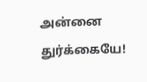அன்னை துர்க்கையே!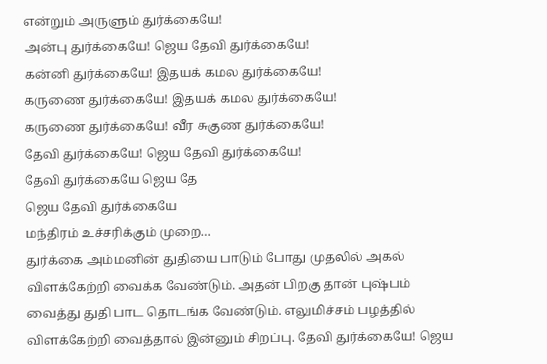என்றும் அருளும் துர்க்கையே!
அன்பு துர்க்கையே! ஜெய தேவி துர்க்கையே!
கன்னி துர்க்கையே! இதயக் கமல துர்க்கையே!
கருணை துர்க்கையே! இதயக் கமல துர்க்கையே!
கருணை துர்க்கையே! வீர சுகுண துர்க்கையே!
தேவி துர்க்கையே! ஜெய தேவி துர்க்கையே!
தேவி துர்க்கையே ஜெய தே
ஜெய தேவி துர்க்கையே
மந்திரம் உச்சரிக்கும் முறை…
துர்க்கை அம்மனின் துதியை பாடும் போது முதலில் அகல் விளக்கேற்றி வைக்க வேண்டும். அதன் பிறகு தான் புஷ்பம் வைத்து துதி பாட தொடங்க வேண்டும். எலுமிச்சம் பழத்தில் விளக்கேற்றி வைத்தால் இன்னும் சிறப்பு. தேவி துர்க்கையே! ஜெய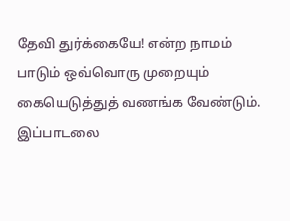தேவி துர்க்கையே! என்ற நாமம் பாடும் ஒவ்வொரு முறையும் கையெடுத்துத் வணங்க வேண்டும். இப்பாடலை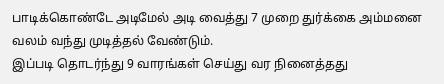பாடிக்கொண்டே அடிமேல் அடி வைத்து 7 முறை துர்க்கை அம்மனை வலம் வந்து முடித்தல் வேண்டும்.
இப்படி தொடர்ந்து 9 வாரங்கள் செய்து வர நினைத்தது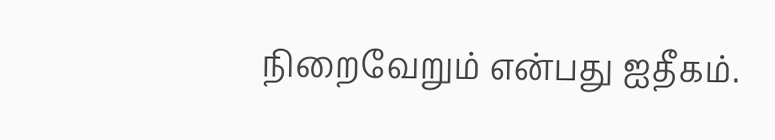நிறைவேறும் என்பது ஐதீகம்.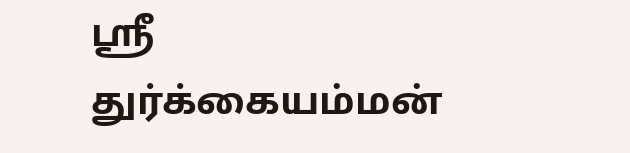ஸ்ரீ துர்க்கையம்மன்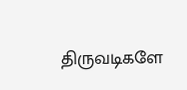திருவடிகளே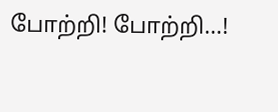போற்றி! போற்றி…!